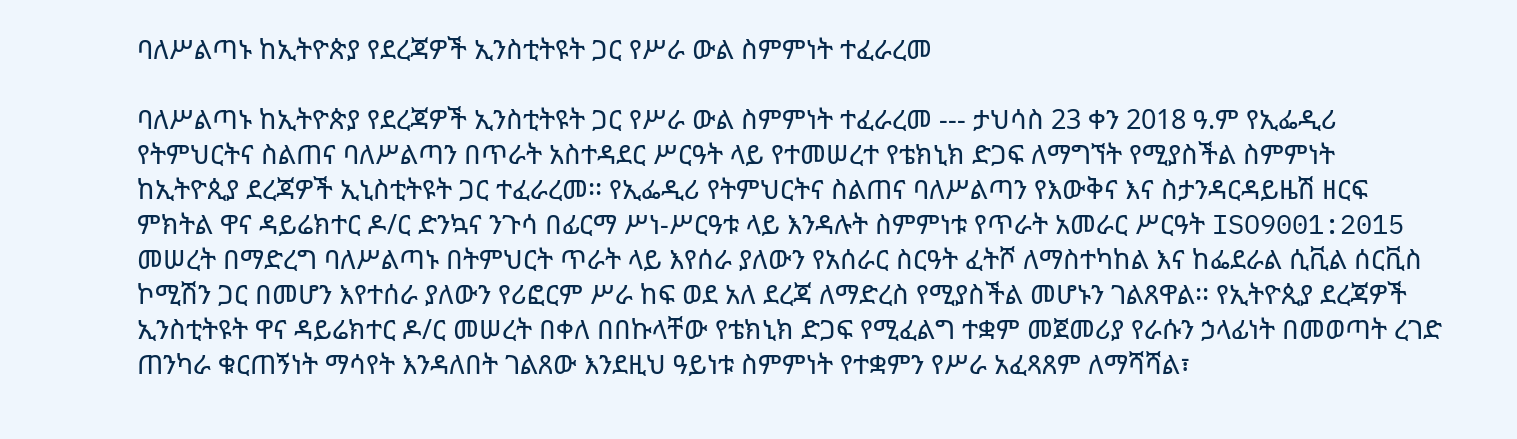ባለሥልጣኑ ከኢትዮጵያ የደረጃዎች ኢንስቲትዩት ጋር የሥራ ውል ስምምነት ተፈራረመ

ባለሥልጣኑ ከኢትዮጵያ የደረጃዎች ኢንስቲትዩት ጋር የሥራ ውል ስምምነት ተፈራረመ --- ታህሳስ 23 ቀን 2018 ዓ.ም የኢፌዲሪ የትምህርትና ስልጠና ባለሥልጣን በጥራት አስተዳደር ሥርዓት ላይ የተመሠረተ የቴክኒክ ድጋፍ ለማግኘት የሚያስችል ስምምነት ከኢትዮጲያ ደረጃዎች ኢኒስቲትዩት ጋር ተፈራረመ፡፡ የኢፌዲሪ የትምህርትና ስልጠና ባለሥልጣን የእውቅና እና ስታንዳርዳይዜሽ ዘርፍ ምክትል ዋና ዳይሬክተር ዶ/ር ድንኳና ንጉሳ በፊርማ ሥነ-ሥርዓቱ ላይ እንዳሉት ስምምነቱ የጥራት አመራር ሥርዓት ISO9001:2015 መሠረት በማድረግ ባለሥልጣኑ በትምህርት ጥራት ላይ እየሰራ ያለውን የአሰራር ስርዓት ፈትሾ ለማስተካከል እና ከፌደራል ሲቪል ሰርቪስ ኮሚሽን ጋር በመሆን እየተሰራ ያለውን የሪፎርም ሥራ ከፍ ወደ አለ ደረጃ ለማድረስ የሚያስችል መሆኑን ገልጸዋል፡፡ የኢትዮጲያ ደረጃዎች ኢንስቲትዩት ዋና ዳይሬክተር ዶ/ር መሠረት በቀለ በበኩላቸው የቴክኒክ ድጋፍ የሚፈልግ ተቋም መጀመሪያ የራሱን ኃላፊነት በመወጣት ረገድ ጠንካራ ቁርጠኝነት ማሳየት እንዳለበት ገልጸው እንደዚህ ዓይነቱ ስምምነት የተቋምን የሥራ አፈጻጸም ለማሻሻል፣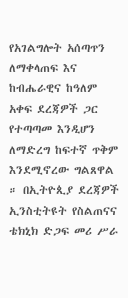የአገልግሎት አሰጣጥን ለማቀላጠፍ እና ከብሔራዊና ከዓለም አቀፍ ደረጃዎች ጋር የተጣጣመ እንዲሆን ለማድረግ ከፍተኛ ጥቅም እንደሚኖረው ግልጸዋል ። በኢትዮጲያ ደረጃዎች ኢንስቲትዩት የስልጠናና ቴክኒክ ድጋፍ መሪ ሥራ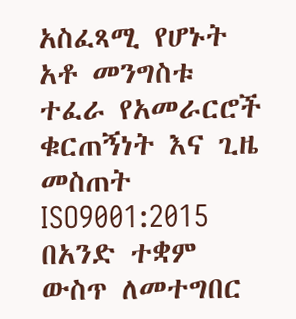አስፈጻሚ የሆኑት አቶ መንግስቱ ተፈራ የአመራርሮች ቁርጠኝነት እና ጊዜ መስጠት ISO9001:2015 በአንድ ተቋም ውስጥ ለመተግበር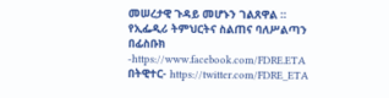መሠረታዊ ጉዳይ መሆኑን ገልጸዋል ። የኢፌዲሪ ትምህርትና ስልጠና ባለሥልጣን በፊስቡክ -https://www.facebook.com/FDRE.ETA በትዊተር- https://twitter.com/FDRE_ETA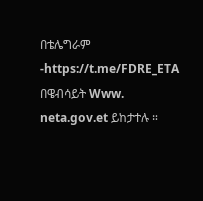በቴሌግራም -https://t.me/FDRE_ETA በዌብሳይት Www. neta.gov.et ይከታተሉ ።